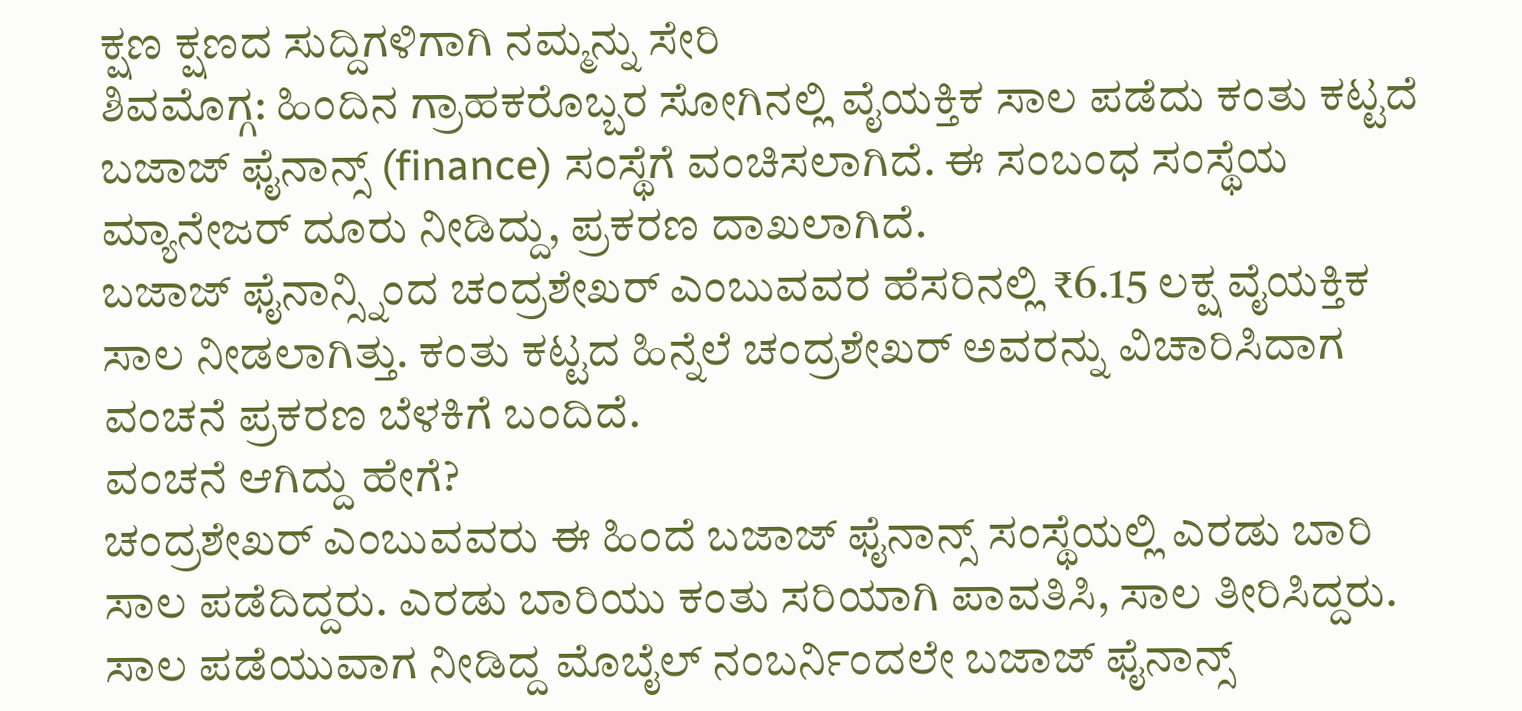ಕ್ಷಣ ಕ್ಷಣದ ಸುದ್ದಿಗಳಿಗಾಗಿ ನಮ್ಮನ್ನು ಸೇರಿ
ಶಿವಮೊಗ್ಗ: ಹಿಂದಿನ ಗ್ರಾಹಕರೊಬ್ಬರ ಸೋಗಿನಲ್ಲಿ ವೈಯಕ್ತಿಕ ಸಾಲ ಪಡೆದು ಕಂತು ಕಟ್ಟದೆ ಬಜಾಜ್ ಫೈನಾನ್ಸ್ (finance) ಸಂಸ್ಥೆಗೆ ವಂಚಿಸಲಾಗಿದೆ. ಈ ಸಂಬಂಧ ಸಂಸ್ಥೆಯ ಮ್ಯಾನೇಜರ್ ದೂರು ನೀಡಿದ್ದು, ಪ್ರಕರಣ ದಾಖಲಾಗಿದೆ.
ಬಜಾಜ್ ಫೈನಾನ್ಸ್ನಿಂದ ಚಂದ್ರಶೇಖರ್ ಎಂಬುವವರ ಹೆಸರಿನಲ್ಲಿ ₹6.15 ಲಕ್ಷ ವೈಯಕ್ತಿಕ ಸಾಲ ನೀಡಲಾಗಿತ್ತು. ಕಂತು ಕಟ್ಟದ ಹಿನ್ನೆಲೆ ಚಂದ್ರಶೇಖರ್ ಅವರನ್ನು ವಿಚಾರಿಸಿದಾಗ ವಂಚನೆ ಪ್ರಕರಣ ಬೆಳಕಿಗೆ ಬಂದಿದೆ.
ವಂಚನೆ ಆಗಿದ್ದು ಹೇಗೆ?
ಚಂದ್ರಶೇಖರ್ ಎಂಬುವವರು ಈ ಹಿಂದೆ ಬಜಾಜ್ ಫೈನಾನ್ಸ್ ಸಂಸ್ಥೆಯಲ್ಲಿ ಎರಡು ಬಾರಿ ಸಾಲ ಪಡೆದಿದ್ದರು. ಎರಡು ಬಾರಿಯು ಕಂತು ಸರಿಯಾಗಿ ಪಾವತಿಸಿ, ಸಾಲ ತೀರಿಸಿದ್ದರು. ಸಾಲ ಪಡೆಯುವಾಗ ನೀಡಿದ್ದ ಮೊಬೈಲ್ ನಂಬರ್ನಿಂದಲೇ ಬಜಾಜ್ ಫೈನಾನ್ಸ್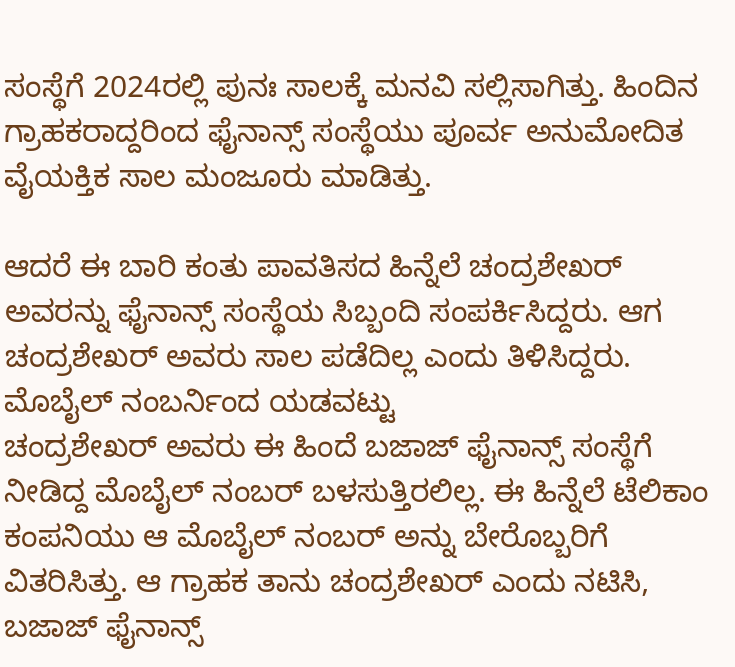ಸಂಸ್ಥೆಗೆ 2024ರಲ್ಲಿ ಪುನಃ ಸಾಲಕ್ಕೆ ಮನವಿ ಸಲ್ಲಿಸಾಗಿತ್ತು. ಹಿಂದಿನ ಗ್ರಾಹಕರಾದ್ದರಿಂದ ಫೈನಾನ್ಸ್ ಸಂಸ್ಥೆಯು ಪೂರ್ವ ಅನುಮೋದಿತ ವೈಯಕ್ತಿಕ ಸಾಲ ಮಂಜೂರು ಮಾಡಿತ್ತು.

ಆದರೆ ಈ ಬಾರಿ ಕಂತು ಪಾವತಿಸದ ಹಿನ್ನೆಲೆ ಚಂದ್ರಶೇಖರ್ ಅವರನ್ನು ಫೈನಾನ್ಸ್ ಸಂಸ್ಥೆಯ ಸಿಬ್ಬಂದಿ ಸಂಪರ್ಕಿಸಿದ್ದರು. ಆಗ ಚಂದ್ರಶೇಖರ್ ಅವರು ಸಾಲ ಪಡೆದಿಲ್ಲ ಎಂದು ತಿಳಿಸಿದ್ದರು.
ಮೊಬೈಲ್ ನಂಬರ್ನಿಂದ ಯಡವಟ್ಟು
ಚಂದ್ರಶೇಖರ್ ಅವರು ಈ ಹಿಂದೆ ಬಜಾಜ್ ಫೈನಾನ್ಸ್ ಸಂಸ್ಥೆಗೆ ನೀಡಿದ್ದ ಮೊಬೈಲ್ ನಂಬರ್ ಬಳಸುತ್ತಿರಲಿಲ್ಲ. ಈ ಹಿನ್ನೆಲೆ ಟೆಲಿಕಾಂ ಕಂಪನಿಯು ಆ ಮೊಬೈಲ್ ನಂಬರ್ ಅನ್ನು ಬೇರೊಬ್ಬರಿಗೆ ವಿತರಿಸಿತ್ತು. ಆ ಗ್ರಾಹಕ ತಾನು ಚಂದ್ರಶೇಖರ್ ಎಂದು ನಟಿಸಿ, ಬಜಾಜ್ ಫೈನಾನ್ಸ್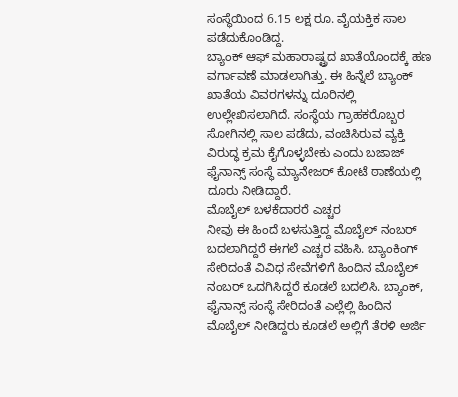ಸಂಸ್ಥೆಯಿಂದ 6.15 ಲಕ್ಷ ರೂ. ವೈಯಕ್ತಿಕ ಸಾಲ ಪಡೆದುಕೊಂಡಿದ್ದ.
ಬ್ಯಾಂಕ್ ಆಫ್ ಮಹಾರಾಷ್ಟ್ರದ ಖಾತೆಯೊಂದಕ್ಕೆ ಹಣ ವರ್ಗಾವಣೆ ಮಾಡಲಾಗಿತ್ತು. ಈ ಹಿನ್ನೆಲೆ ಬ್ಯಾಂಕ್ ಖಾತೆಯ ವಿವರಗಳನ್ನು ದೂರಿನಲ್ಲಿ ಉಲ್ಲೇಖಿಸಲಾಗಿದೆ. ಸಂಸ್ಥೆಯ ಗ್ರಾಹಕರೊಬ್ಬರ ಸೋಗಿನಲ್ಲಿ ಸಾಲ ಪಡೆದು, ವಂಚಿಸಿರುವ ವ್ಯಕ್ತಿ ವಿರುದ್ಧ ಕ್ರಮ ಕೈಗೊಳ್ಳಬೇಕು ಎಂದು ಬಜಾಜ್ ಫೈನಾನ್ಸ್ ಸಂಸ್ಥೆ ಮ್ಯಾನೇಜರ್ ಕೋಟೆ ಠಾಣೆಯಲ್ಲಿ ದೂರು ನೀಡಿದ್ದಾರೆ.
ಮೊಬೈಲ್ ಬಳಕೆದಾರರೆ ಎಚ್ಚರ
ನೀವು ಈ ಹಿಂದೆ ಬಳಸುತ್ತಿದ್ದ ಮೊಬೈಲ್ ನಂಬರ್ ಬದಲಾಗಿದ್ದರೆ ಈಗಲೆ ಎಚ್ಚರ ವಹಿಸಿ. ಬ್ಯಾಂಕಿಂಗ್ ಸೇರಿದಂತೆ ವಿವಿಧ ಸೇವೆಗಳಿಗೆ ಹಿಂದಿನ ಮೊಬೈಲ್ ನಂಬರ್ ಒದಗಿಸಿದ್ದರೆ ಕೂಡಲೆ ಬದಲಿಸಿ. ಬ್ಯಾಂಕ್, ಫೈನಾನ್ಸ್ ಸಂಸ್ಥೆ ಸೇರಿದಂತೆ ಎಲ್ಲೆಲ್ಲಿ ಹಿಂದಿನ ಮೊಬೈಲ್ ನೀಡಿದ್ದರು ಕೂಡಲೆ ಅಲ್ಲಿಗೆ ತೆರಳಿ ಅರ್ಜಿ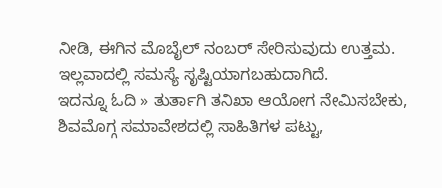ನೀಡಿ, ಈಗಿನ ಮೊಬೈಲ್ ನಂಬರ್ ಸೇರಿಸುವುದು ಉತ್ತಮ. ಇಲ್ಲವಾದಲ್ಲಿ ಸಮಸ್ಯೆ ಸೃಷ್ಟಿಯಾಗಬಹುದಾಗಿದೆ.
ಇದನ್ನೂ ಓದಿ » ತುರ್ತಾಗಿ ತನಿಖಾ ಆಯೋಗ ನೇಮಿಸಬೇಕು, ಶಿವಮೊಗ್ಗ ಸಮಾವೇಶದಲ್ಲಿ ಸಾಹಿತಿಗಳ ಪಟ್ಟು,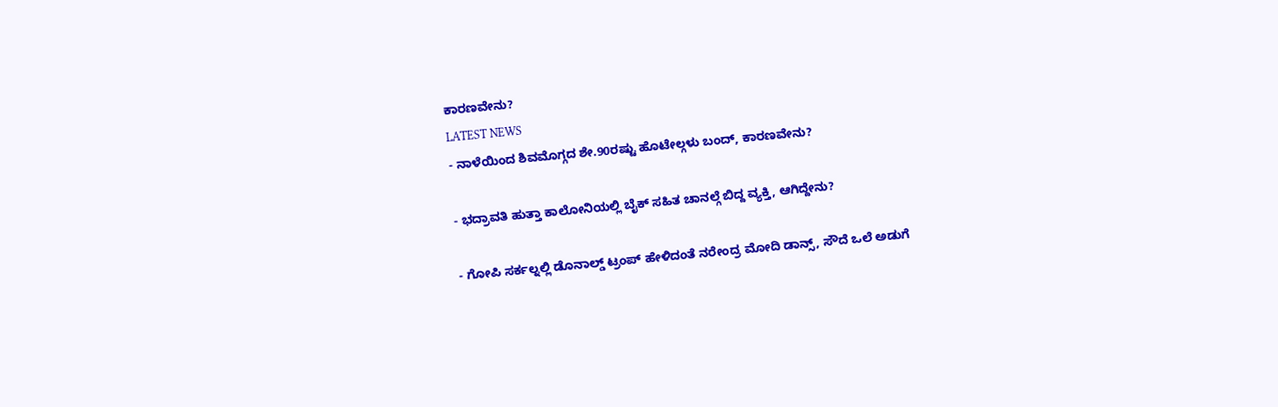ಕಾರಣವೇನು?
LATEST NEWS
- ನಾಳೆಯಿಂದ ಶಿವಮೊಗ್ಗದ ಶೇ.90ರಷ್ಟು ಹೊಟೇಲ್ಗಳು ಬಂದ್, ಕಾರಣವೇನು?

- ಭದ್ರಾವತಿ ಹುತ್ತಾ ಕಾಲೋನಿಯಲ್ಲಿ ಬೈಕ್ ಸಹಿತ ಚಾನಲ್ಗೆ ಬಿದ್ದ ವ್ಯಕ್ತಿ, ಆಗಿದ್ದೇನು?

- ಗೋಪಿ ಸರ್ಕಲ್ನಲ್ಲಿ ಡೊನಾಲ್ಡ್ ಟ್ರಂಪ್ ಹೇಳಿದಂತೆ ನರೇಂದ್ರ ಮೋದಿ ಡಾನ್ಸ್, ಸೌದೆ ಒಲೆ ಅಡುಗೆ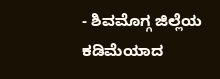- ಶಿವಮೊಗ್ಗ ಜಿಲ್ಲೆಯ ಕಡಿಮೆಯಾದ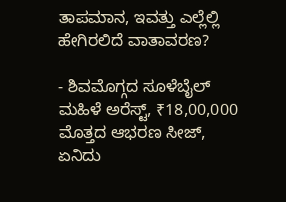ತಾಪಮಾನ, ಇವತ್ತು ಎಲ್ಲೆಲ್ಲಿ ಹೇಗಿರಲಿದೆ ವಾತಾವರಣ?

- ಶಿವಮೊಗ್ಗದ ಸೂಳೆಬೈಲ್ ಮಹಿಳೆ ಅರೆಸ್ಟ್, ₹18,00,000 ಮೊತ್ತದ ಆಭರಣ ಸೀಜ್, ಏನಿದು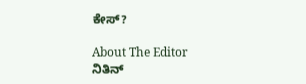ಕೇಸ್?

About The Editor
ನಿತಿನ್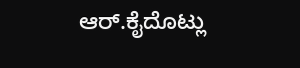ಆರ್.ಕೈದೊಟ್ಲು